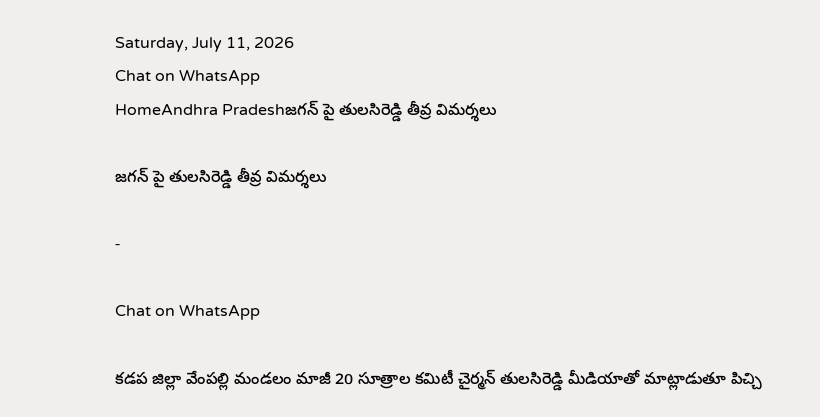Saturday, July 11, 2026
Chat on WhatsApp
HomeAndhra Pradeshజగన్ పై తులసిరెడ్డి తీవ్ర విమర్శలు

జగన్ పై తులసిరెడ్డి తీవ్ర విమర్శలు

-

Chat on WhatsApp

కడప జిల్లా వేంపల్లి మండలం మాజీ 20 సూత్రాల కమిటీ చైర్మన్ తులసిరెడ్డి మీడియాతో మాట్లాడుతూ పిచ్చి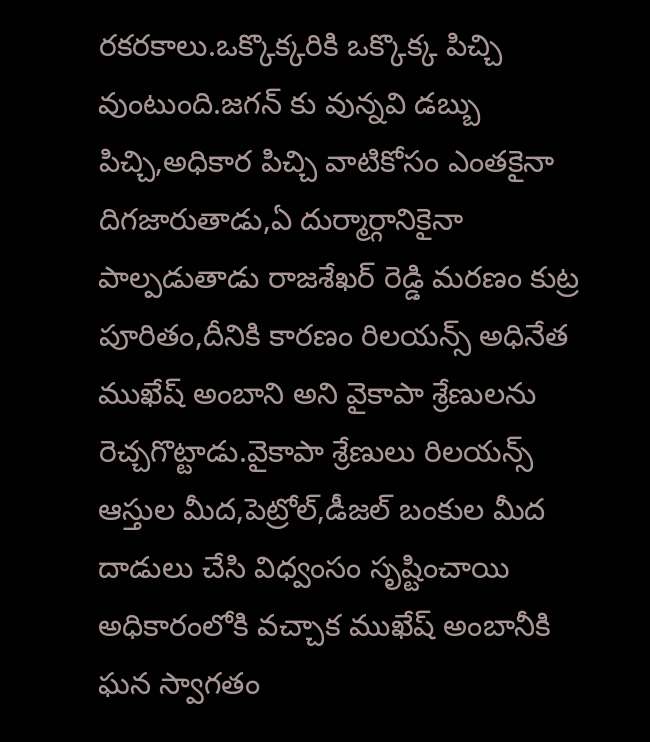రకరకాలు.ఒక్కొక్కరికి ఒక్కొక్క పిచ్చి వుంటుంది.జగన్ కు వున్నవి డబ్బు పిచ్చి,అధికార పిచ్చి వాటికోసం ఎంతకైనా దిగజారుతాడు,ఏ దుర్మార్గానికైనా పాల్పడుతాడు రాజశేఖర్ రెడ్డి మరణం కుట్ర పూరితం,దీనికి కారణం రిలయన్స్ అధినేత ముఖేష్ అంబాని అని వైకాపా శ్రేణులను రెచ్చగొట్టాడు.వైకాపా శ్రేణులు రిలయన్స్ ఆస్తుల మీద,పెట్రోల్,డీజల్ బంకుల మీద దాడులు చేసి విధ్వంసం సృష్టించాయి అధికారంలోకి వచ్చాక ముఖేష్ అంబానీకి ఘన స్వాగతం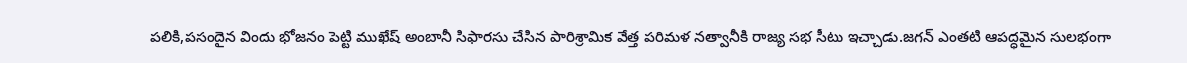పలికి,పసందైన విందు భోజనం పెట్టి ముఖేష్ అంబానీ సిఫారసు చేసిన పారిశ్రామిక వేత్త పరిమళ నత్వానీకి రాజ్య సభ సీటు ఇచ్చాడు.జగన్ ఎంతటి ఆపద్ధమైన సులభంగా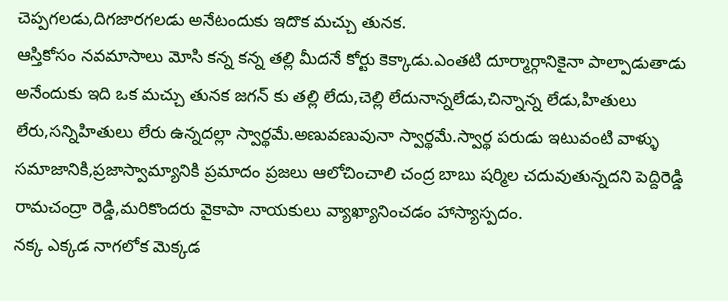చెప్పగలడు,దిగజారగలడు అనేటందుకు ఇదొక మచ్చు తునక.
ఆస్తికోసం నవమాసాలు మోసి కన్న కన్న తల్లి మీదనే కోర్టు కెక్కాడు.ఎంతటి దూర్మార్గానికైనా పాల్పాడుతాడు అనేందుకు ఇది ఒక మచ్చు తునక జగన్ కు తల్లి లేదు,చెల్లి లేదునాన్నలేడు,చిన్నాన్న లేడు,హితులు లేరు,సన్నిహితులు లేరు ఉన్నదల్లా స్వార్థమే.అణువణువునా స్వార్థమే.స్వార్థ పరుడు ఇటువంటి వాళ్ళు సమాజానికి,ప్రజాస్వామ్యానికి ప్రమాదం ప్రజలు ఆలోచించాలి చంద్ర బాబు షర్మిల చదువుతున్నదని పెద్దిరెడ్డి రామచంద్రా రెడ్డి,మరికొందరు వైకాపా నాయకులు వ్యాఖ్యానించడం హాస్యాస్పదం.
నక్క ఎక్కడ నాగలోక మెక్కడ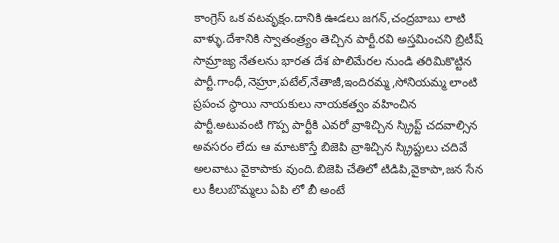కాంగ్రెస్ ఒక వటవృక్షం.దానికి ఊడలు జగన్,చంద్రబాబు లాటి వాళ్ళు.దేశానికి స్వాతంత్ర్యం తెచ్చిన పార్టీ.రవి అస్తమించని బ్రిటీష్ సామ్రాజ్య నేతలను భారత దేశ పొలిమేరల నుండి తరిమికొట్టిన పార్టీ.గాంధీ,నెహ్రూ,పటేల్,నేతాజీ,ఇందిరమ్మ,సోనియమ్మ లాంటి ప్రపంచ స్థాయి నాయకులు నాయకత్వం వహించిన పార్టీ.అటువంటి గొప్ప పార్టీకి ఎవరో వ్రాశిచ్చిన స్క్రిప్ట్ చదవాల్సిన అవసరం లేదు ఆ మాటకొస్తే బిజెపి వ్రాశిచ్చిన స్క్రిప్టులు చదివే అలవాటు వైకాపాకు వుంది.బిజెపి చేతిలో టిడిపి,వైకాపా,జన సేన లు కీలుబొమ్మలు ఏపి లో బీ అంటే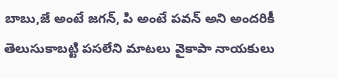బాబు,జే అంటే జగన్, పి అంటే పవన్ అని అందరికీ తెలుసుకాబట్టి పసలేని మాటలు వైకాపా నాయకులు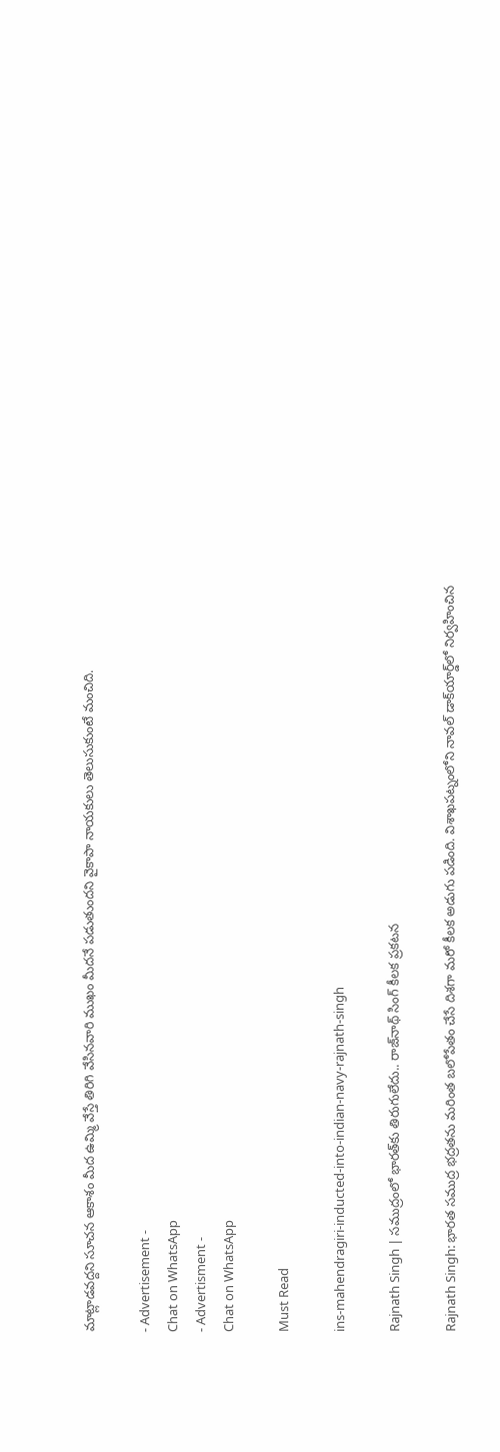మాట్లాడవద్దని సూచన ఆకాశం మీద ఉమ్మి వేస్తే తిరిగి వేసినవారి ముఖం మీదనే పడుతుందని వైకాపా నాయకులు తెలుసుకుంటే మంచిది.

- Advertisement -
Chat on WhatsApp
- Advertisment -
Chat on WhatsApp

Must Read

ins-mahendragiri-inducted-into-indian-navy-rajnath-singh

Rajnath Singh | సముద్రంలో భారత్‌కు తిరుగులేదు.. రాజ్‌నాథ్ సింగ్ కీలక ప్రకటన

Rajnath Singh: భారత సముద్ర భద్రతను మరింత బలోపేతం చేసే దిశగా మరో కీలక అడుగు పడింది. విశాఖపట్నంలోని నావల్ డాక్‌యార్డ్‌లో నిర్వహించిన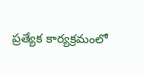ప్రత్యేక కార్యక్రమంలో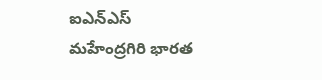ఐఎన్‌ఎస్ మహేంద్రగిరి భారత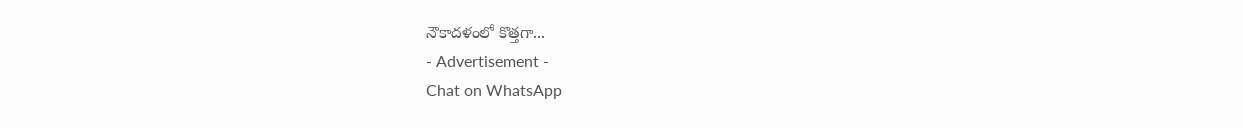నౌకాదళంలో కొత్తగా...
- Advertisement -
Chat on WhatsApp